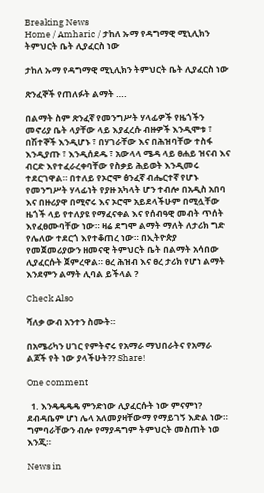Breaking News
Home / Amharic / ታከለ ኡማ የዳግማዊ ሚኒሊክን ትምህርት ቤት ሊያፈርስ ነው

ታከለ ኡማ የዳግማዊ ሚኒሊክን ትምህርት ቤት ሊያፈርስ ነው

ጽንፈኞች የጠለፉት ልማት ….

በልማት ስም ጽንፈኛ የመንግሥት ሃላፊዎች የዜጎችን መኖሪያ ቤት ላያቸው ላይ እያፈረሱ ብዙዎች እንዲሞቱ ፣ በሽተኞች እንዲሆኑ ፣ በሃገራቸው እና በሕዝባቸው ተስፋ እንዲያጡ ፣ እንዲሰደዱ ፣ አውላላ ሜዳ ላይ ፀሐይ ዝናብ እና ብርድ እየተፈራረቀባቸው የስቃይ ሕይወት እንዲመሩ ተደርገዋል። በተለይ የኦሮሞ ፅንፈኛ ብሔርተኛ የሆኑ የመንግሥት ሃላፊነት የያዙ አካላት ሆን ተብሎ በአዲስ አበባ እና በዙሪያዋ በሚኖሩ እና ኦሮሞ አይደላችሁም በሚሏቸው ዜጎች ላይ የተለያዩ የማፈናቀል እና የሰብዓዊ መብት ጥሰት እየፈፀሙባቸው ነው። ዛሬ ደግሞ ልማት ማለት ለታሪክ ግድ የሌለው ተደርጎ እየተቆጠረ ነው። በኢትዮጵያ የመጀመሪያውን ዘመናዊ ትምህርት ቤት በልማት አሳበው ሊያፈርሱት ጀምረዋል። ፀረ ሕዝብ እና ፀረ ታሪክ የሆነ ልማት እንደምን ልማት ሊባል ይችላል ?

Check Also

ሻለቃ ውብ አንተን ስሙት።

በአሜሪካን ሀገር የምትኖሩ የአማራ ማህበራትና የአማራ ልጆች የት ነው ያላችሁት?? Share!

One comment

  1. እንዴዴዴዴ ምንድነው ሊያፈርሱት ነው ምናምነ? ደብዳቤም ሆነ ሌላ አለመያዛቸውማ የማይገኝ እድል ነው። ግምባራቸውን ብሎ የማያዳግም ትምህርት መስጠት ነወ እንጂ።

News in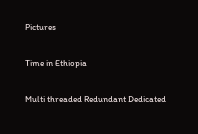Pictures

Time in Ethiopia

Multi threaded Redundant Dedicated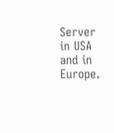Server in USA and in Europe.